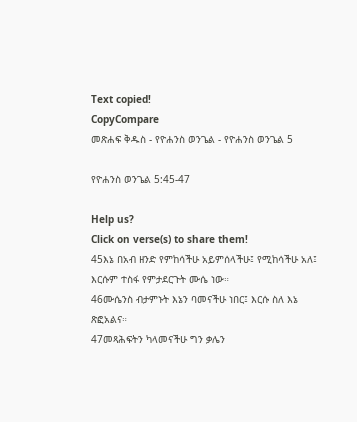Text copied!
CopyCompare
መጽሐፍ ቅዱስ - የዮሐንስ ወንጌል - የዮሐንስ ወንጌል 5

የዮሐንስ ወንጌል 5:45-47

Help us?
Click on verse(s) to share them!
45እኔ በአብ ዘንድ የምከሳችሁ አይምሰላችሁ፤ የሚከሳችሁ አለ፤ እርሱም ተስፋ የምታደርጉት ሙሴ ነው።
46ሙሴንስ ብታምኑት እኔን ባመናችሁ ነበር፤ እርሱ ስለ እኔ ጽፎአልና።
47መጻሕፍትን ካላመናችሁ ግን ቃሌን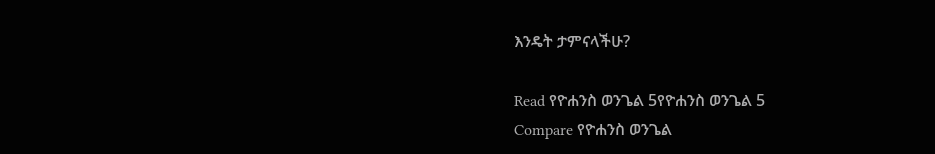እንዴት ታምናላችሁ?

Read የዮሐንስ ወንጌል 5የዮሐንስ ወንጌል 5
Compare የዮሐንስ ወንጌል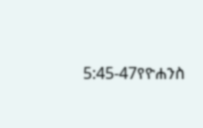5:45-47የዮሐንስ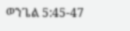ወንጌል 5:45-47